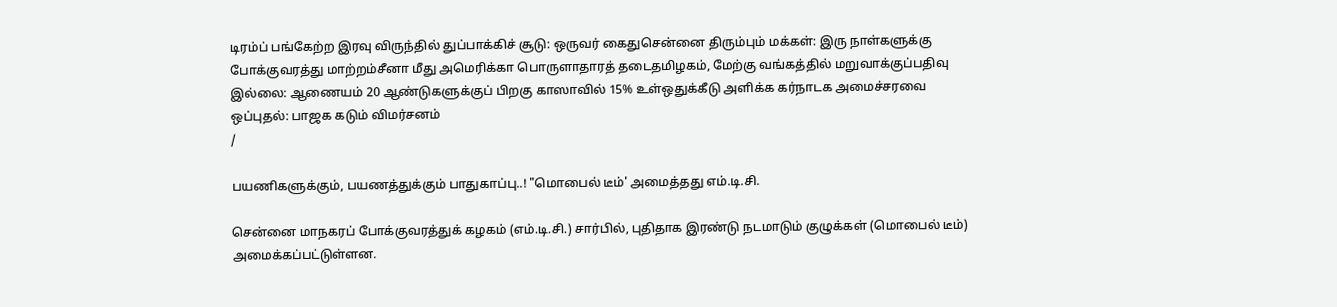டிரம்ப் பங்கேற்ற இரவு விருந்தில் துப்பாக்கிச் சூடு: ஒருவர் கைதுசென்னை திரும்பும் மக்கள்: இரு நாள்களுக்கு போக்குவரத்து மாற்றம்சீனா மீது அமெரிக்கா பொருளாதாரத் தடைதமிழகம், மேற்கு வங்கத்தில் மறுவாக்குப்பதிவு இல்லை: ஆணையம் 20 ஆண்டுகளுக்குப் பிறகு காஸாவில் 15% உள்ஒதுக்கீடு அளிக்க கர்நாடக அமைச்சரவை ஒப்புதல்: பாஜக கடும் விமர்சனம்
/

பயணிகளுக்கும், பயணத்துக்கும் பாதுகாப்பு..! "மொபைல் டீம்' அமைத்தது எம்.டி.சி.

சென்னை மாநகரப் போக்குவரத்துக் கழகம் (எம்.டி.சி.) சார்பில், புதிதாக இரண்டு நடமாடும் குழுக்கள் (மொபைல் டீம்) அமைக்கப்பட்டுள்ளன.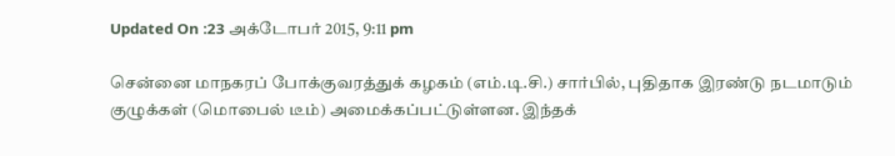Updated On :23 அக்டோபர் 2015, 9:11 pm

சென்னை மாநகரப் போக்குவரத்துக் கழகம் (எம்.டி.சி.) சார்பில், புதிதாக இரண்டு நடமாடும் குழுக்கள் (மொபைல் டீம்) அமைக்கப்பட்டுள்ளன. இந்தக்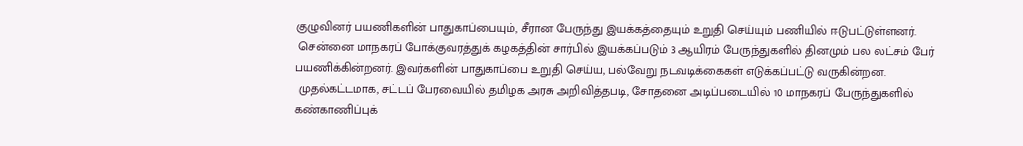குழுவினர் பயணிகளின் பாதுகாப்பையும், சீரான பேருந்து இயக்கத்தையும் உறுதி செய்யும் பணியில் ஈடுபட்டுள்ளனர்.
 சென்னை மாநகரப் போக்குவரத்துக் கழகத்தின் சார்பில் இயக்கப்படும் 3 ஆயிரம் பேருந்துகளில் தினமும் பல லட்சம் பேர் பயணிக்கின்றனர். இவர்களின் பாதுகாப்பை உறுதி செய்ய, பல்வேறு நடவடிக்கைகள் எடுக்கப்பட்டு வருகின்றன.
 முதல்கட்டமாக, சட்டப் பேரவையில் தமிழக அரசு அறிவித்தபடி, சோதனை அடிப்படையில் 10 மாநகரப் பேருந்துகளில் கண்காணிப்புக்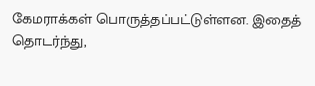கேமராக்கள் பொருத்தப்பட்டுள்ளன. இதைத் தொடர்ந்து,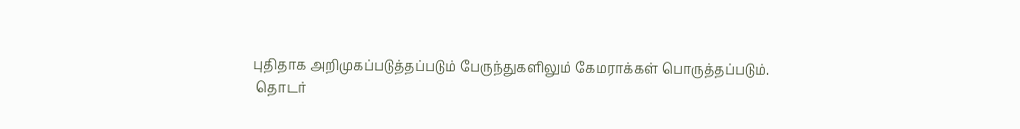புதிதாக அறிமுகப்படுத்தப்படும் பேருந்துகளிலும் கேமராக்கள் பொருத்தப்படும்.
 தொடர்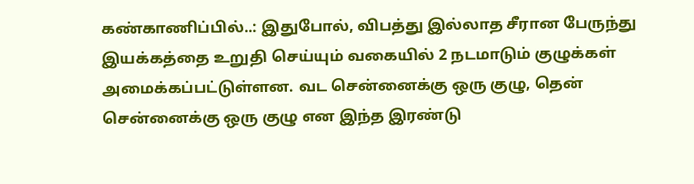கண்காணிப்பில்..: இதுபோல், விபத்து இல்லாத சீரான பேருந்து இயக்கத்தை உறுதி செய்யும் வகையில் 2 நடமாடும் குழுக்கள் அமைக்கப்பட்டுள்ளன. வட சென்னைக்கு ஒரு குழு, தென் சென்னைக்கு ஒரு குழு என இந்த இரண்டு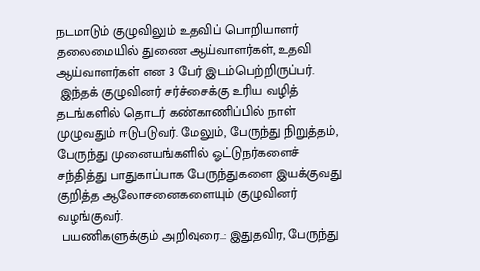நடமாடும் குழுவிலும் உதவிப் பொறியாளர் தலைமையில் துணை ஆய்வாளர்கள், உதவி ஆய்வாளர்கள் என 3 பேர் இடம்பெற்றிருப்பர்.
 இந்தக் குழுவினர் சர்ச்சைக்கு உரிய வழித் தடங்களில் தொடர் கண்காணிப்பில் நாள் முழுவதும் ஈடுபடுவர். மேலும், பேருந்து நிறுத்தம், பேருந்து முனையங்களில் ஓட்டுநர்களைச் சந்தித்து பாதுகாப்பாக பேருந்துகளை இயக்குவது குறித்த ஆலோசனைகளையும் குழுவினர் வழங்குவர்.
 பயணிகளுக்கும் அறிவுரை..: இதுதவிர, பேருந்து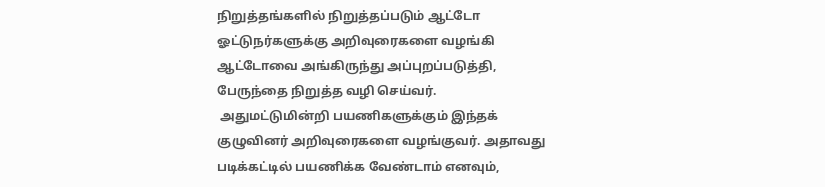நிறுத்தங்களில் நிறுத்தப்படும் ஆட்டோ ஓட்டுநர்களுக்கு அறிவுரைகளை வழங்கி ஆட்டோவை அங்கிருந்து அப்புறப்படுத்தி, பேருந்தை நிறுத்த வழி செய்வர்.
 அதுமட்டுமின்றி பயணிகளுக்கும் இந்தக் குழுவினர் அறிவுரைகளை வழங்குவர். அதாவது படிக்கட்டில் பயணிக்க வேண்டாம் எனவும்,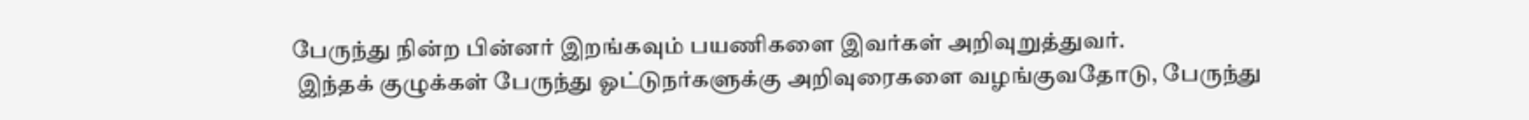பேருந்து நின்ற பின்னர் இறங்கவும் பயணிகளை இவர்கள் அறிவுறுத்துவர்.
 இந்தக் குழுக்கள் பேருந்து ஓட்டுநர்களுக்கு அறிவுரைகளை வழங்குவதோடு, பேருந்து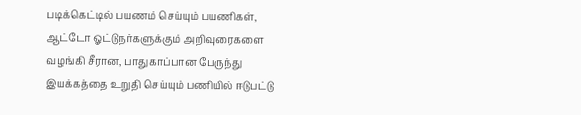படிக்கெட்டில் பயணம் செய்யும் பயணிகள், ஆட்டோ ஓட்டுநர்களுக்கும் அறிவுரைகளை வழங்கி சீரான, பாதுகாப்பான பேருந்து இயக்கத்தை உறுதி செய்யும் பணியில் ஈடுபட்டு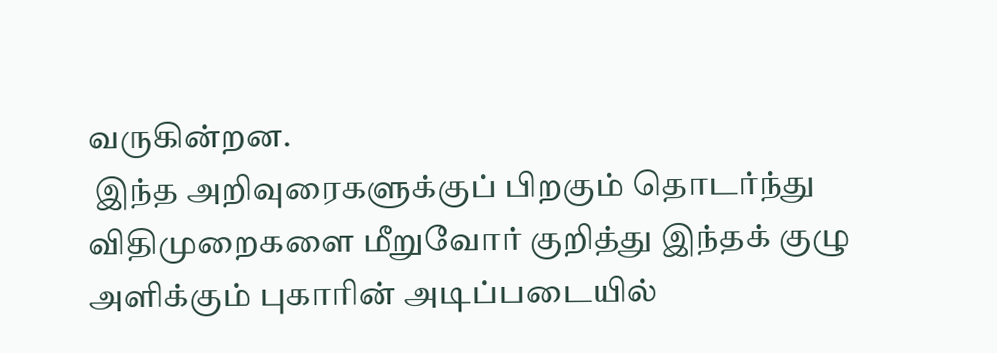வருகின்றன.
 இந்த அறிவுரைகளுக்குப் பிறகும் தொடர்ந்து விதிமுறைகளை மீறுவோர் குறித்து இந்தக் குழு அளிக்கும் புகாரின் அடிப்படையில்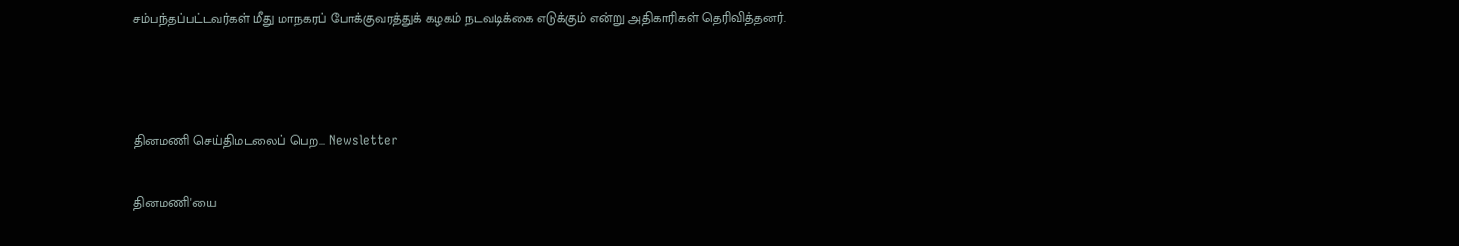சம்பந்தப்பட்டவர்கள் மீது மாநகரப் போக்குவரத்துக் கழகம் நடவடிக்கை எடுக்கும் என்று அதிகாரிகள் தெரிவித்தனர்.



தினமணி செய்திமடலைப் பெற... Newsletter

தினமணி'யை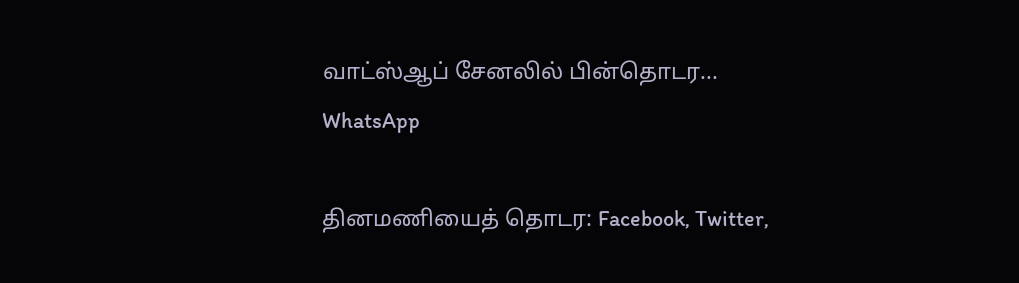வாட்ஸ்ஆப் சேனலில் பின்தொடர... WhatsApp

தினமணியைத் தொடர: Facebook, Twitter,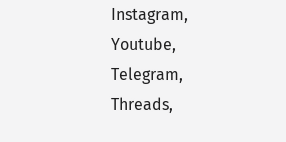Instagram, Youtube, Telegram, Threads,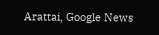Arattai, Google News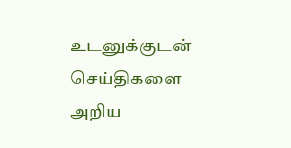உடனுக்குடன் செய்திகளை அறிய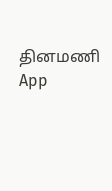தினமணி App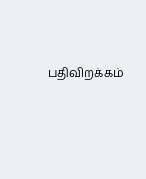பதிவிறக்கம்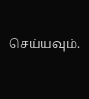செய்யவும்.